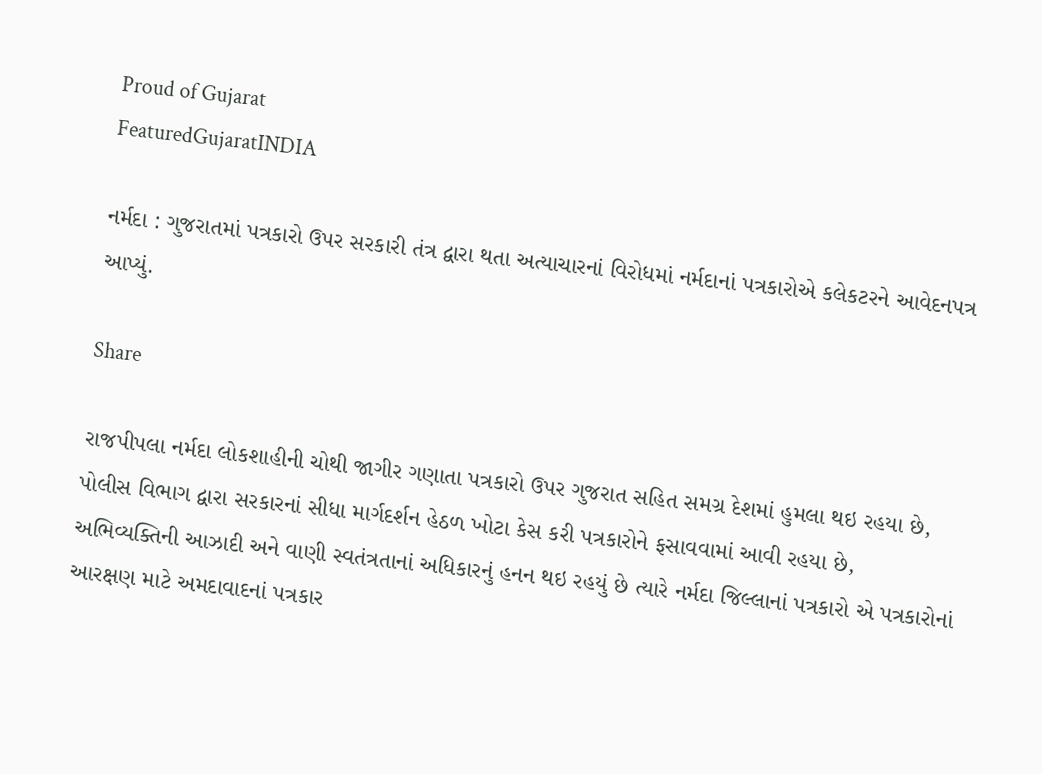Proud of Gujarat
FeaturedGujaratINDIA

નર્મદા : ગુજરાતમાં પત્રકારો ઉપર સરકારી તંત્ર દ્વારા થતા અત્યાચારનાં વિરોધમાં નર્મદાનાં પત્રકારોએ કલેકટરને આવેદનપત્ર આપ્યું.

Share

રાજપીપલા નર્મદા લોકશાહીની ચોથી જાગીર ગણાતા પત્રકારો ઉપર ગુજરાત સહિત સમગ્ર દેશમાં હુમલા થઇ રહયા છે, પોલીસ વિભાગ દ્વારા સરકારનાં સીધા માર્ગદર્શન હેઠળ ખોટા કેસ કરી પત્રકારોને ફસાવવામાં આવી રહયા છે, અભિવ્યક્તિની આઝાદી અને વાણી સ્વતંત્રતાનાં અધિકારનું હનન થઇ રહયું છે ત્યારે નર્મદા જિલ્લાનાં પત્રકારો એ પત્રકારોનાં આરક્ષણ માટે અમદાવાદનાં પત્રકાર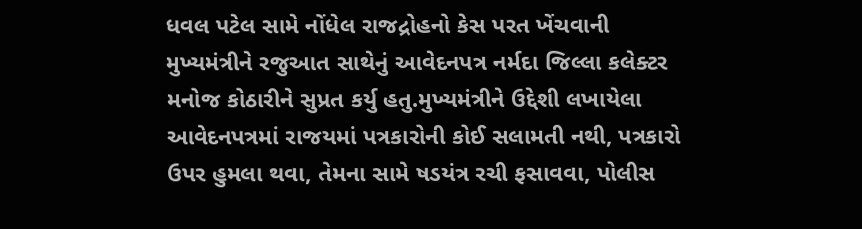ધવલ પટેલ સામે નોંધેલ રાજદ્રોહનો કેસ પરત ખેંચવાની મુખ્યમંત્રીને રજુઆત સાથેનું આવેદનપત્ર નર્મદા જિલ્લા કલેક્ટર મનોજ કોઠારીને સુપ્રત કર્યુ હતુ.મુખ્યમંત્રીને ઉદ્દેશી લખાયેલા આવેદનપત્રમાં રાજયમાં પત્રકારોની કોઈ સલામતી નથી, પત્રકારો ઉપર હુમલા થવા, તેમના સામે ષડયંત્ર રચી ફસાવવા, પોલીસ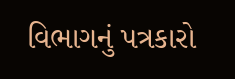વિભાગનું પત્રકારો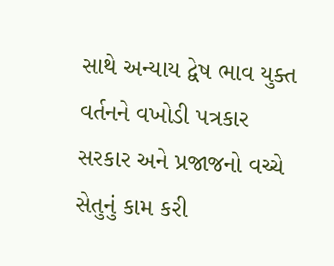સાથે અન્યાય દ્વેષ ભાવ યુક્ત વર્તનને વખોડી પત્રકાર સરકાર અને પ્રજાજનો વચ્ચે સેતુનું કામ કરી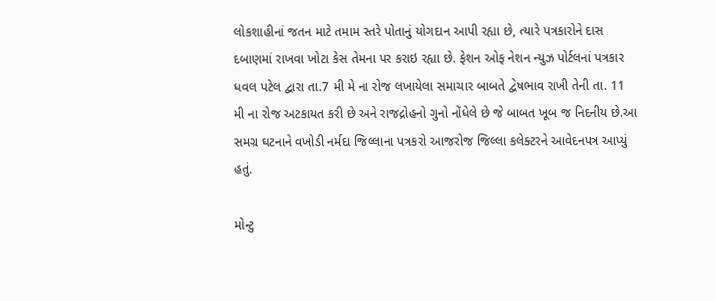લોકશાહીનાં જતન માટે તમામ સ્તરે પોતાનું યોગદાન આપી રહ્યા છે, ત્યારે પત્રકારોને દાસ દબાણમાં રાખવા ખોટા કેસ તેમના પર કરાઇ રહ્યા છે. ફેશન ઓફ નેશન ન્યુઝ પોર્ટલનાં પત્રકાર ધવલ પટેલ દ્વારા તા.7 મી મે ના રોજ લખાયેલા સમાચાર બાબતે દ્વેષભાવ રાખી તેની તા. 11 મી ના રોજ અટકાયત કરી છે અને રાજદ્રોહનો ગુનો નોંધેલે છે જે બાબત ખૂબ જ નિદનીય છે.આ સમગ્ર ઘટનાને વખોડી નર્મદા જિલ્લાના પત્રકરો આજરોજ જિલ્લા કલેક્ટરને આવેદનપત્ર આપ્યું હતું.

મોન્ટુ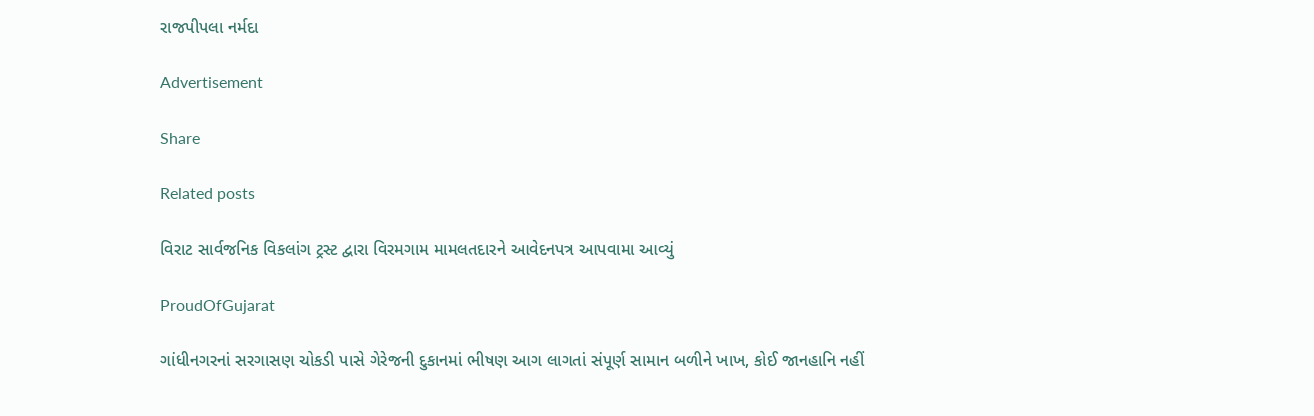રાજપીપલા નર્મદા

Advertisement

Share

Related posts

વિરાટ સાર્વજનિક વિકલાંગ ટ્રસ્ટ દ્વારા વિરમગામ મામલતદારને આવેદનપત્ર આપવામા આવ્યું

ProudOfGujarat

ગાંધીનગરનાં સરગાસણ ચોકડી પાસે ગેરેજની દુકાનમાં ભીષણ આગ લાગતાં સંપૂર્ણ સામાન બળીને ખાખ, કોઈ જાનહાનિ નહીં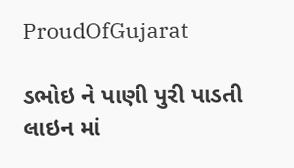ProudOfGujarat

ડભોઇ ને પાણી પુરી પાડતી લાઇન માં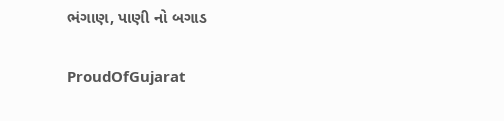ભંગાણ, પાણી નો બગાડ

ProudOfGujarat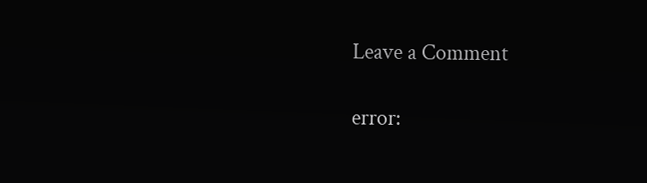Leave a Comment

error: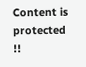Content is protected !!